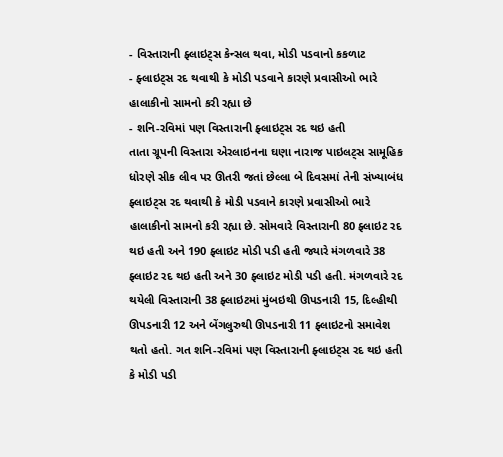- વિસ્તારાની ફ્લાઇટ્સ કેન્સલ થવા, મોડી પડવાનો કકળાટ
- ફ્લાઇટ્સ રદ થવાથી કે મોડી પડવાને કારણે પ્રવાસીઓ ભારે હાલાકીનો સામનો કરી રહ્યા છે
- શનિ-રવિમાં પણ વિસ્તારાની ફ્લાઇટ્સ રદ થઇ હતી
તાતા ગ્રૂપની વિસ્તારા એરલાઇનના ઘણા નારાજ પાઇલટ્સ સામૂહિક ધોરણે સીક લીવ પર ઊતરી જતાં છેલ્લા બે દિવસમાં તેની સંખ્યાબંધ ફ્લાઇટ્સ રદ થવાથી કે મોડી પડવાને કારણે પ્રવાસીઓ ભારે હાલાકીનો સામનો કરી રહ્યા છે. સોમવારે વિસ્તારાની 80 ફ્લાઇટ રદ થઇ હતી અને 190 ફ્લાઇટ મોડી પડી હતી જ્યારે મંગળવારે 38 ફ્લાઇટ રદ થઇ હતી અને 30 ફ્લાઇટ મોડી પડી હતી. મંગળવારે રદ થયેલી વિસ્તારાની 38 ફ્લાઇટમાં મુંબઇથી ઊપડનારી 15, દિલ્હીથી ઊપડનારી 12 અને બેંગલુરુથી ઊપડનારી 11 ફ્લાઇટનો સમાવેશ થતો હતો. ગત શનિ-રવિમાં પણ વિસ્તારાની ફ્લાઇટ્સ રદ થઇ હતી કે મોડી પડી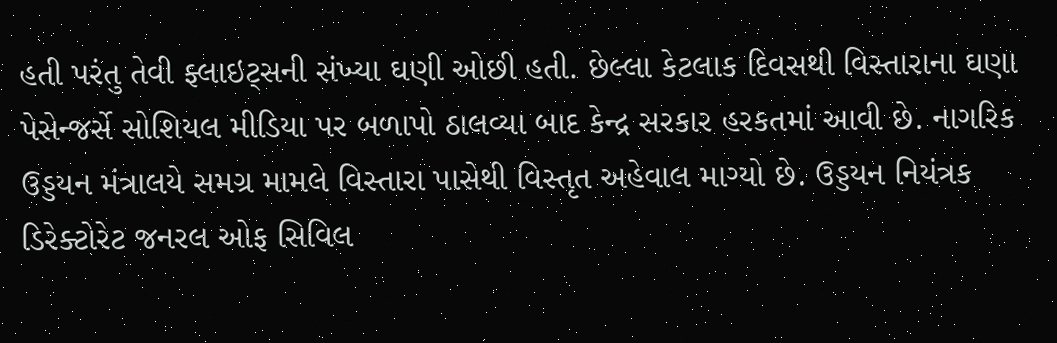હતી પરંતુ તેવી ફ્લાઇટ્સની સંખ્યા ઘણી ઓછી હતી. છેલ્લા કેટલાક દિવસથી વિસ્તારાના ઘણા પેસેન્જર્સે સોશિયલ મીડિયા પર બળાપો ઠાલવ્યા બાદ કેન્દ્ર સરકાર હરકતમાં આવી છે. નાગરિક ઉડ્ડયન મંત્રાલયે સમગ્ર મામલે વિસ્તારા પાસેથી વિસ્તૃત અહેવાલ માગ્યો છે. ઉડ્ડયન નિયંત્રક ડિરેક્ટોરેટ જનરલ ઓફ સિવિલ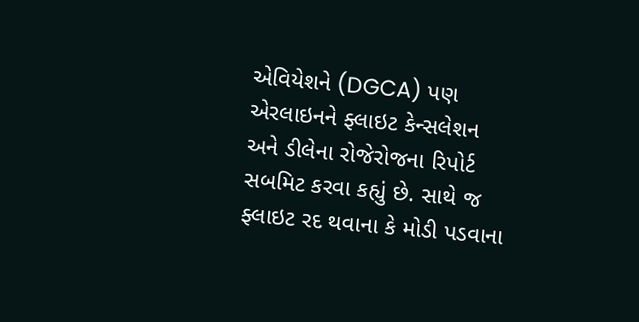એવિયેશને (DGCA) પણ એરલાઇનને ફ્લાઇટ કેન્સલેશન અને ડીલેના રોજેરોજના રિપોર્ટ સબમિટ કરવા કહ્યું છે. સાથે જ ફ્લાઇટ રદ થવાના કે મોડી પડવાના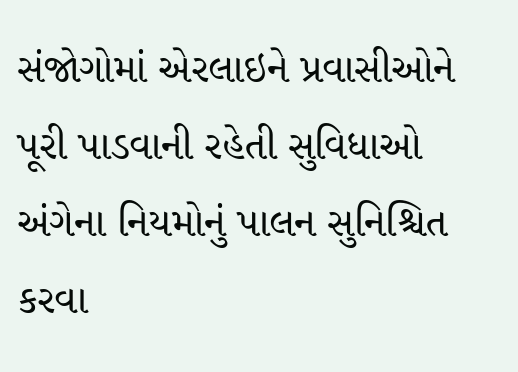સંજોગોમાં એરલાઇને પ્રવાસીઓને પૂરી પાડવાની રહેતી સુવિધાઓ અંગેના નિયમોનું પાલન સુનિશ્ચિત કરવા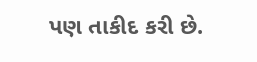પણ તાકીદ કરી છે.